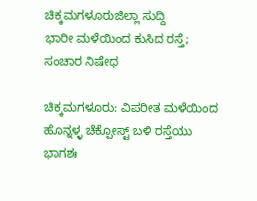ಚಿಕ್ಕಮಗಳೂರುಜಿಲ್ಲಾ ಸುದ್ದಿ
ಭಾರೀ ಮಳೆಯಿಂದ ಕುಸಿದ ರಸ್ತೆ; ಸಂಚಾರ ನಿಷೇಧ

ಚಿಕ್ಕಮಗಳೂರು: ವಿಪರೀತ ಮಳೆಯಿಂದ ಹೊನ್ನಳ್ಳ ಚೆಕ್ಪೋಸ್ಟ್ ಬಳಿ ರಸ್ತೆಯು ಭಾಗಶಃ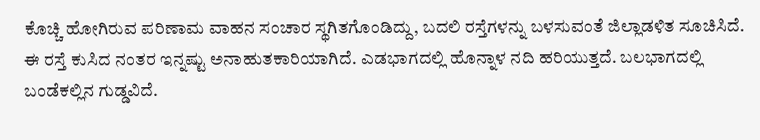ಕೊಚ್ಚಿ ಹೋಗಿರುವ ಪರಿಣಾಮ ವಾಹನ ಸಂಚಾರ ಸ್ಥಗಿತಗೊಂಡಿದ್ದು, ಬದಲಿ ರಸ್ತೆಗಳನ್ನು ಬಳಸುವಂತೆ ಜಿಲ್ಲಾಡಳಿತ ಸೂಚಿಸಿದೆ.
ಈ ರಸ್ತೆ ಕುಸಿದ ನಂತರ ಇನ್ನಷ್ಟು ಅನಾಹುತಕಾರಿಯಾಗಿದೆ. ಎಡಭಾಗದಲ್ಲಿ ಹೊನ್ನಾಳ ನದಿ ಹರಿಯುತ್ತದೆ. ಬಲಭಾಗದಲ್ಲಿ ಬಂಡೆಕಲ್ಲಿನ ಗುಡ್ಡವಿದೆ.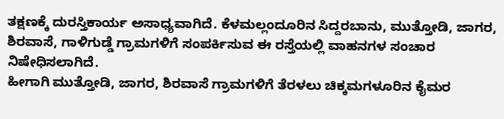ತಕ್ಷಣಕ್ಕೆ ದುರಸ್ತಿಕಾರ್ಯ ಅಸಾಧ್ಯವಾಗಿದೆ. ಕೆಳಮಲ್ಲಂದೂರಿನ ಸಿದ್ದರಬಾನು, ಮುತ್ತೋಡಿ, ಜಾಗರ, ಶಿರವಾಸೆ, ಗಾಳಿಗುಡ್ಡೆ ಗ್ರಾಮಗಳಿಗೆ ಸಂಪರ್ಕಿಸುವ ಈ ರಸ್ತೆಯಲ್ಲಿ ವಾಹನಗಳ ಸಂಚಾರ ನಿಷೇಧಿಸಲಾಗಿದೆ.
ಹೀಗಾಗಿ ಮುತ್ತೋಡಿ, ಜಾಗರ, ಶಿರವಾಸೆ ಗ್ರಾಮಗಳಿಗೆ ತೆರಳಲು ಚಿಕ್ಕಮಗಳೂರಿನ ಕೈಮರ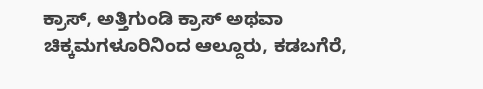ಕ್ರಾಸ್, ಅತ್ತಿಗುಂಡಿ ಕ್ರಾಸ್ ಅಥವಾ ಚಿಕ್ಕಮಗಳೂರಿನಿಂದ ಆಲ್ದೂರು, ಕಡಬಗೆರೆ,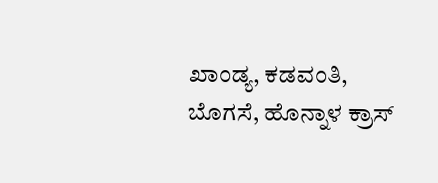ಖಾಂಡ್ಯ, ಕಡವಂತಿ, ಬೊಗಸೆ, ಹೊನ್ನಾಳ ಕ್ರಾಸ್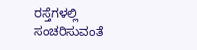ರಸ್ತೆಗಳಲ್ಲಿ ಸಂಚರಿಸುವಂತೆ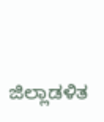ಜಿಲ್ಲಾಡಳಿತ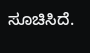ಸೂಚಿಸಿದೆ.